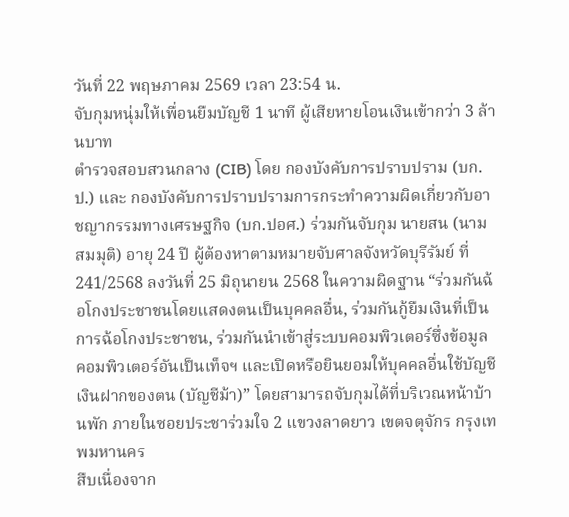วันที่ 22 พฤษภาคม 2569 เวลา 23:54 น.
จับกุมหนุ่มให้เพื่อนยืมบัญชี 1 นาที ผู้เสียหายโอนเงินเข้ากว่า 3 ล้านบาท
ตำรวจสอบสวนกลาง (CIB) โดย กองบังคับการปราบปราม (บก.ป.) และ กองบังคับการปราบปรามการกระทำความผิดเกี่ยวกับอาชญากรรมทางเศรษฐกิจ (บก.ปอศ.) ร่วมกันจับกุม นายสน (นามสมมุติ) อายุ 24 ปี ผู้ต้องหาตามหมายจับศาลจังหวัดบุรีรัมย์ ที่ 241/2568 ลงวันที่ 25 มิถุนายน 2568 ในความผิดฐาน “ร่วมกันฉ้อโกงประชาชนโดยแสดงตนเป็นบุคคลอื่น, ร่วมกันกู้ยืมเงินที่เป็นการฉ้อโกงประชาชน, ร่วมกันนำเข้าสู่ระบบคอมพิวเตอร์ซึ่งข้อมูลคอมพิวเตอร์อันเป็นเท็จฯ และเปิดหรือยินยอมให้บุคคลอื่นใช้บัญชีเงินฝากของตน (บัญชีม้า)” โดยสามารถจับกุมได้ที่บริเวณหน้าบ้านพัก ภายในซอยประชาร่วมใจ 2 แขวงลาดยาว เขตจตุจักร กรุงเทพมหานคร
สืบเนื่องจาก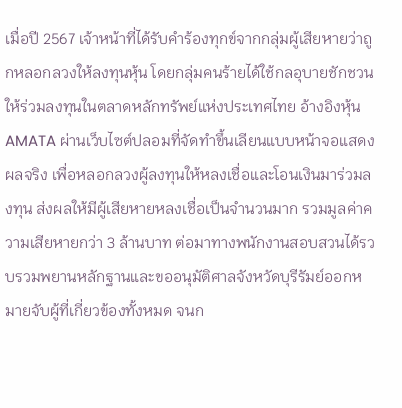เมื่อปี 2567 เจ้าหน้าที่ได้รับคำร้องทุกข์จากกลุ่มผู้เสียหายว่าถูกหลอกลวงให้ลงทุนหุ้น โดยกลุ่มคนร้ายได้ใช้กลอุบายชักชวนให้ร่วมลงทุนในตลาดหลักทรัพย์แห่งประเทศไทย อ้างอิงหุ้น AMATA ผ่านเว็บไซต์ปลอมที่จัดทำขึ้นเลียนแบบหน้าจอแสดงผลจริง เพื่อหลอกลวงผู้ลงทุนให้หลงเชื่อและโอนเงินมาร่วมลงทุน ส่งผลให้มีผู้เสียหายหลงเชื่อเป็นจำนวนมาก รวมมูลค่าความเสียหายกว่า 3 ล้านบาท ต่อมาทางพนักงานสอบสวนได้รวบรวมพยานหลักฐานและขออนุมัติศาลจังหวัดบุรีรัมย์ออกหมายจับผู้ที่เกี่ยวข้องทั้งหมด จนก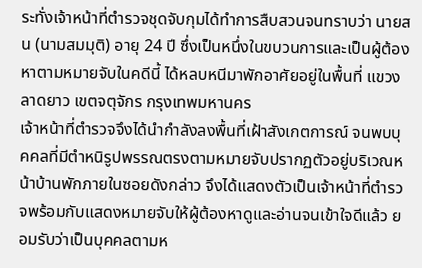ระทั่งเจ้าหน้าที่ตำรวจชุดจับกุมได้ทำการสืบสวนจนทราบว่า นายสน (นามสมมุติ) อายุ 24 ปี ซึ่งเป็นหนึ่งในขบวนการและเป็นผู้ต้องหาตามหมายจับในคดีนี้ ได้หลบหนีมาพักอาศัยอยู่ในพื้นที่ แขวงลาดยาว เขตจตุจักร กรุงเทพมหานคร
เจ้าหน้าที่ตำรวจจึงได้นำกำลังลงพื้นที่เฝ้าสังเกตการณ์ จนพบบุคคลที่มีตำหนิรูปพรรณตรงตามหมายจับปรากฏตัวอยู่บริเวณหน้าบ้านพักภายในซอยดังกล่าว จึงได้แสดงตัวเป็นเจ้าหน้าที่ตำรวจพร้อมกับแสดงหมายจับให้ผู้ต้องหาดูและอ่านจนเข้าใจดีแล้ว ยอมรับว่าเป็นบุคคลตามห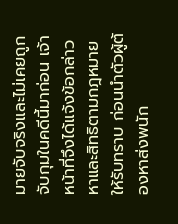มายจับจริงและไม่เคยถูกจับกุมในคดีนี้มาก่อน เจ้าหน้าที่จึงได้แจ้งข้อกล่าวหาและสิทธิตามกฎหมายให้รับทราบ ก่อนนำตัวผู้ต้องหาส่งพนัก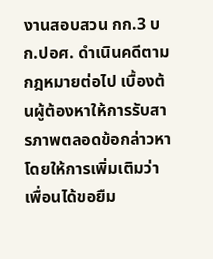งานสอบสวน กก.3 บก.ปอศ. ดำเนินคดีตามกฎหมายต่อไป เบื้องต้นผู้ต้องหาให้การรับสารภาพตลอดข้อกล่าวหา โดยให้การเพิ่มเติมว่าเพื่อนได้ขอยืม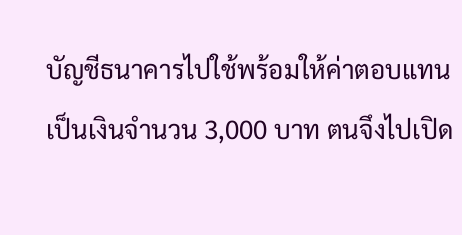บัญชีธนาคารไปใช้พร้อมให้ค่าตอบแทนเป็นเงินจำนวน 3,000 บาท ตนจึงไปเปิด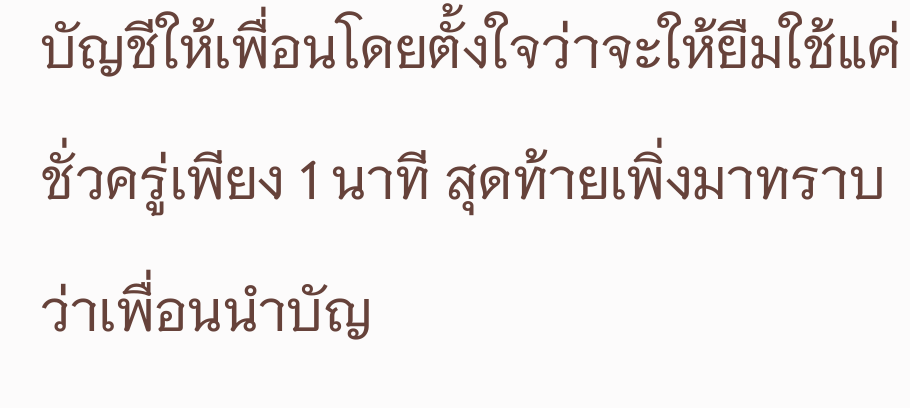บัญชีให้เพื่อนโดยตั้งใจว่าจะให้ยืมใช้แค่ชั่วครู่เพียง 1 นาที สุดท้ายเพิ่งมาทราบว่าเพื่อนนำบัญ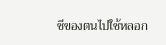ชีของตนไปใช้หลอก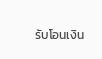รับโอนเงิน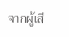จากผู้เสี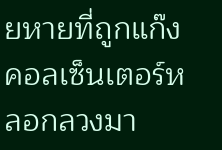ยหายที่ถูกแก๊งคอลเซ็นเตอร์หลอกลวงมา